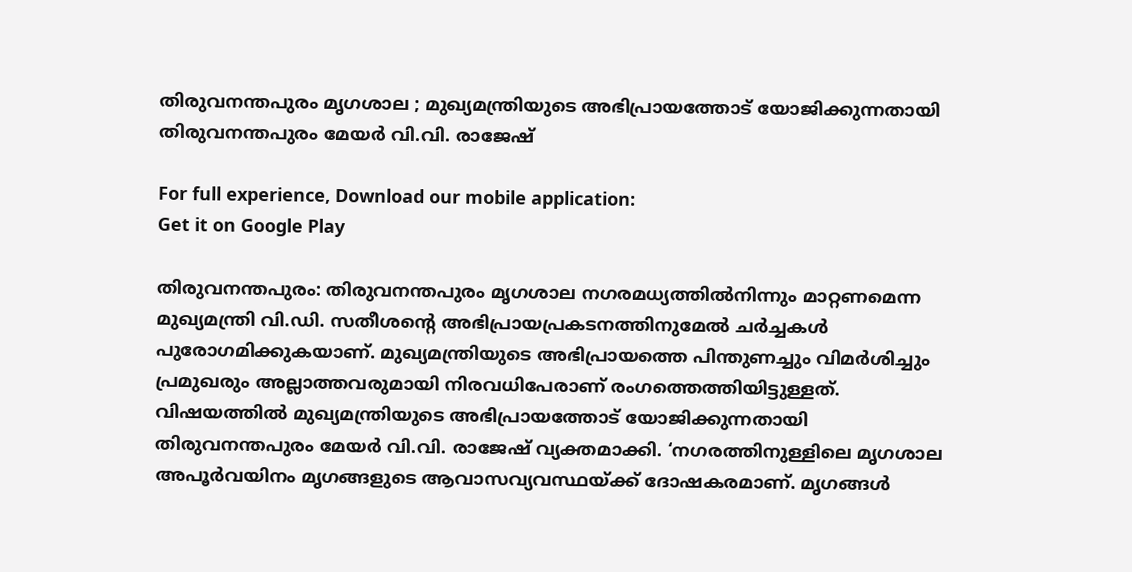തിരുവനന്തപുരം മൃഗശാല ; മുഖ്യമന്ത്രിയുടെ അഭിപ്രായത്തോട് യോജിക്കുന്നതായി തിരുവനന്തപുരം മേയർ വി.വി. രാജേഷ്

For full experience, Download our mobile application:
Get it on Google Play

തിരുവനന്തപുരം: തിരുവനന്തപുരം മൃഗശാല നഗരമധ്യത്തിൽനിന്നും മാറ്റണമെന്ന മുഖ്യമന്ത്രി വി.ഡി. സതീശന്റെ അഭിപ്രായപ്രകടനത്തിനുമേൽ ചർച്ചകൾ പുരോഗമിക്കുകയാണ്. മുഖ്യമന്ത്രിയുടെ അഭിപ്രായത്തെ പിന്തുണച്ചും വിമർശിച്ചും പ്രമുഖരും അല്ലാത്തവരുമായി നിരവധിപേരാണ് രംഗത്തെത്തിയിട്ടുള്ളത്. വിഷയത്തിൽ മുഖ്യമന്ത്രിയുടെ അഭിപ്രായത്തോട് യോജിക്കുന്നതായി തിരുവനന്തപുരം മേയർ വി.വി. രാജേഷ് വ്യക്തമാക്കി. ‘നഗരത്തിനുള്ളിലെ മൃഗശാല അപൂർവയിനം മൃഗങ്ങളുടെ ആവാസവ്യവസ്ഥയ്ക്ക് ദോഷകരമാണ്. മൃഗങ്ങൾ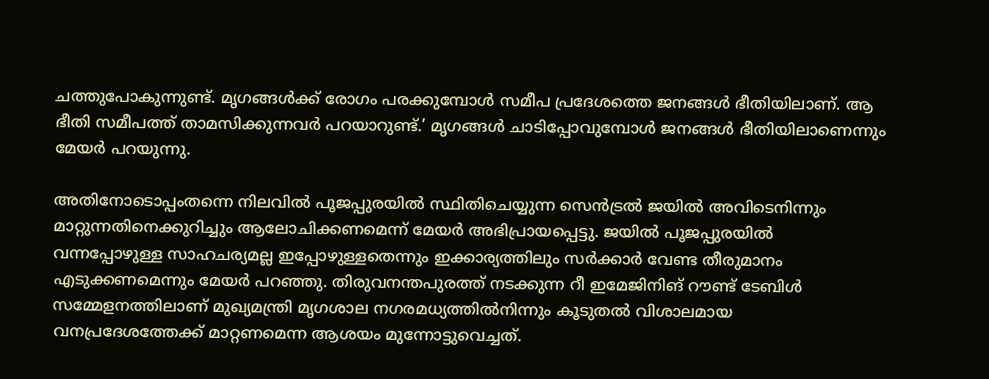ചത്തുപോകുന്നുണ്ട്. മൃഗങ്ങൾക്ക് രോഗം പരക്കുമ്പോൾ സമീപ പ്രദേശത്തെ ജനങ്ങൾ ഭീതിയിലാണ്. ആ ഭീതി സമീപത്ത് താമസിക്കുന്നവർ പറയാറുണ്ട്.’ മൃഗങ്ങൾ ചാടിപ്പോവുമ്പോൾ ജനങ്ങൾ ഭീതിയിലാണെന്നും മേയർ പറയുന്നു.

അതിനോടൊപ്പംതന്നെ നിലവിൽ പൂജപ്പുരയിൽ സ്ഥിതിചെയ്യുന്ന സെൻട്രൽ ജയിൽ അവിടെനിന്നും മാറ്റുന്നതിനെക്കുറിച്ചും ആലോചിക്കണമെന്ന് മേയർ അഭിപ്രായപ്പെട്ടു. ജയിൽ പൂജപ്പുരയിൽ വന്നപ്പോഴുള്ള സാഹചര്യമല്ല ഇപ്പോഴുള്ളതെന്നും ഇക്കാര്യത്തിലും സർക്കാർ വേണ്ട തീരുമാനം എടുക്കണമെന്നും മേയർ പറഞ്ഞു. തിരുവനന്തപുരത്ത് നടക്കുന്ന റീ ഇമേജിനിങ് റൗണ്ട് ടേബിൾ സമ്മേളനത്തിലാണ് മുഖ്യമന്ത്രി മൃഗശാല നഗരമധ്യത്തിൽനിന്നും കൂടുതൽ വിശാലമായ വനപ്രദേശത്തേക്ക് മാറ്റണമെന്ന ആശയം മുന്നോട്ടുവെച്ചത്.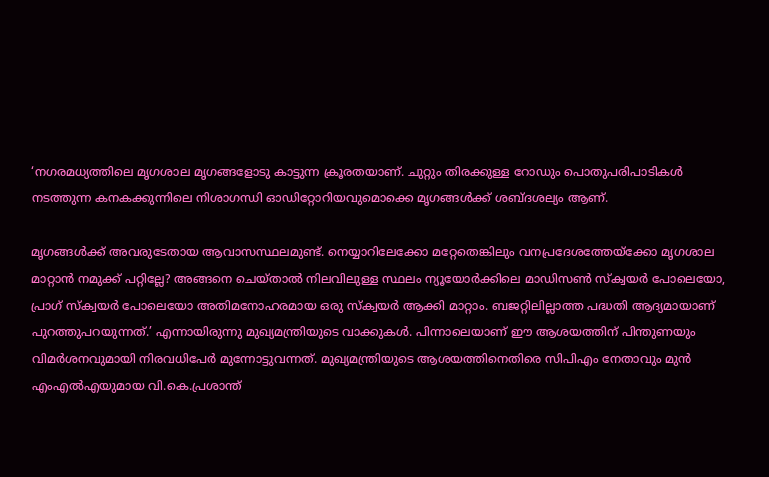‘നഗരമധ്യത്തിലെ മൃഗശാല മൃഗങ്ങളോടു കാട്ടുന്ന ക്രൂരതയാണ്. ചുറ്റും തിരക്കുള്ള റോഡും പൊതുപരിപാടികൾ നടത്തുന്ന കനകക്കുന്നിലെ നിശാഗന്ധി ഓഡിറ്റോറിയവുമൊക്കെ മൃഗങ്ങൾക്ക് ശബ്ദശല്യം ആണ്.

മൃഗങ്ങൾക്ക് അവരുടേതായ ആവാസസ്ഥലമുണ്ട്. നെയ്യാറിലേക്കോ മറ്റേതെങ്കിലും വനപ്രദേശത്തേയ്ക്കോ മൃഗശാല മാറ്റാൻ നമുക്ക് പറ്റില്ലേ? അങ്ങനെ ചെയ്താൽ നിലവിലുള്ള സ്ഥലം ന്യൂയോർക്കിലെ മാഡിസൺ സ്‌ക്വയർ പോലെയോ, പ്രാഗ് സ്‌ക്വയർ പോലെയോ അതിമനോഹരമായ ഒരു സ്‌ക്വയർ ആക്കി മാറ്റാം. ബജറ്റിലില്ലാത്ത പദ്ധതി ആദ്യമായാണ് പുറത്തുപറയുന്നത്.’ എന്നായിരുന്നു മുഖ്യമന്ത്രിയുടെ വാക്കുകൾ. പിന്നാലെയാണ് ഈ ആശയത്തിന് പിന്തുണയും വിമർശനവുമായി നിരവധിപേർ മുന്നോട്ടുവന്നത്. മുഖ്യമന്ത്രിയുടെ ആശയത്തിനെതിരെ സിപിഎം നേതാവും മുൻ എംഎൽഎയുമായ വി.കെ.പ്രശാന്ത്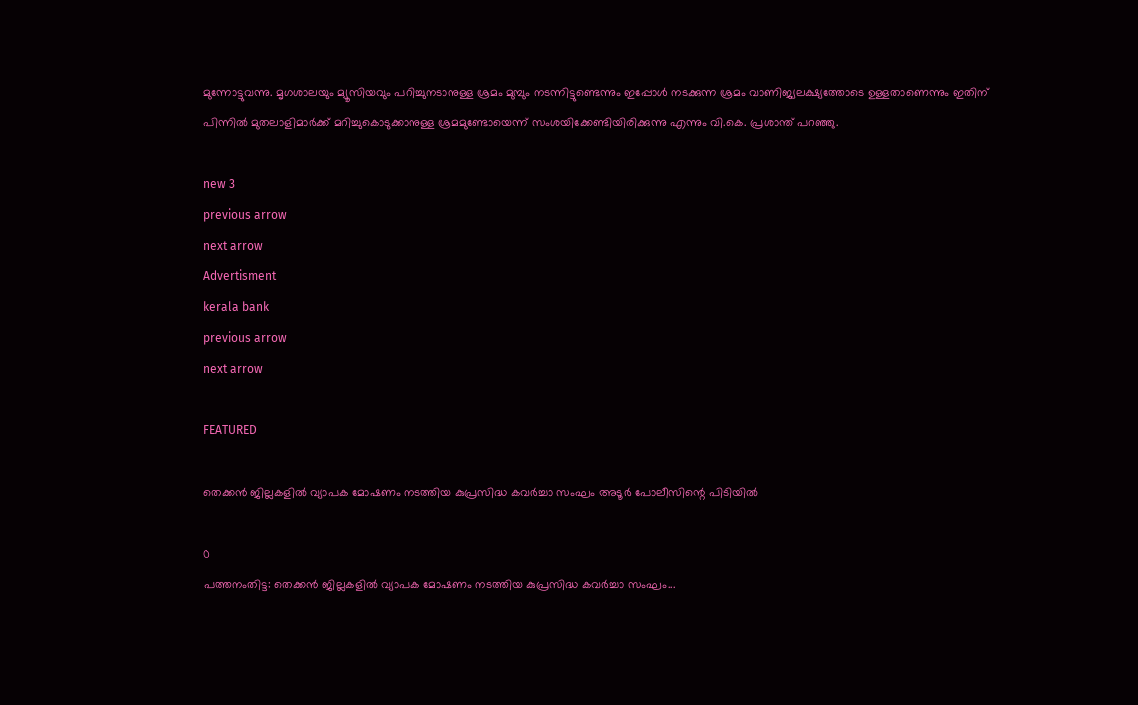മുന്നോട്ടുവന്നു. മൃഗശാലയും മ്യൂസിയവും പറിച്ചുനടാനുള്ള ശ്രമം മുമ്പും നടന്നിട്ടുണ്ടെന്നും ഇപ്പോൾ നടക്കുന്ന ശ്രമം വാണിജ്യലക്ഷ്യത്തോടെ ഉള്ളതാണെന്നും ഇതിന് പിന്നിൽ മുതലാളിമാർക്ക് മറിച്ചുകൊടുക്കാനുള്ള ശ്രമമുണ്ടോയെന്ന് സംശയിക്കേണ്ടിയിരിക്കുന്നു എന്നും വി.കെ. പ്രശാന്ത് പറഞ്ഞു.

new 3
previous arrow
next arrow
Advertisment
kerala bank
previous arrow
next arrow

FEATURED

തെക്കൻ ജില്ലകളിൽ വ്യാപക മോഷണം നടത്തിയ കുപ്രസിദ്ധ കവർച്ചാ സംഘം അടൂർ പോലീസിന്റെ പിടിയിൽ

0
പത്തനംതിട്ട: തെക്കൻ ജില്ലകളിൽ വ്യാപക മോഷണം നടത്തിയ കുപ്രസിദ്ധ കവർച്ചാ സംഘം...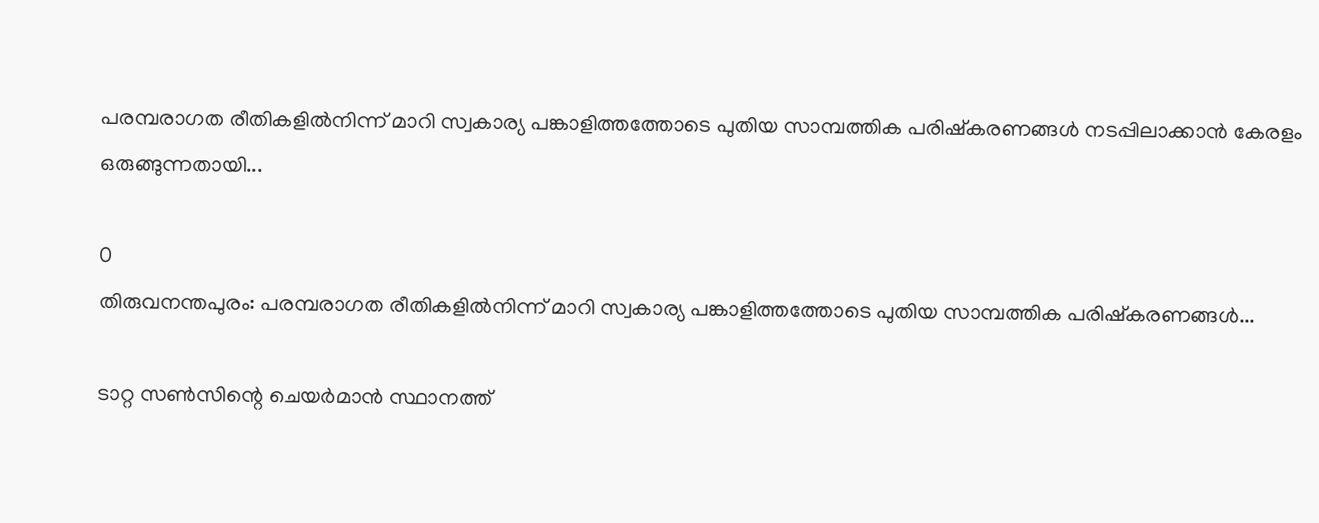പരമ്പരാഗത രീതികളിൽനിന്ന് മാറി സ്വകാര്യ പങ്കാളിത്തത്തോടെ പുതിയ സാമ്പത്തിക പരിഷ്കരണങ്ങൾ നടപ്പിലാക്കാൻ കേരളം ഒരുങ്ങുന്നതായി...

0
തിരുവനന്തപുരം: പരമ്പരാഗത രീതികളിൽനിന്ന് മാറി സ്വകാര്യ പങ്കാളിത്തത്തോടെ പുതിയ സാമ്പത്തിക പരിഷ്കരണങ്ങൾ...

ടാറ്റ സണ്‍സിന്റെ ചെയര്‍മാന്‍ സ്ഥാനത്ത്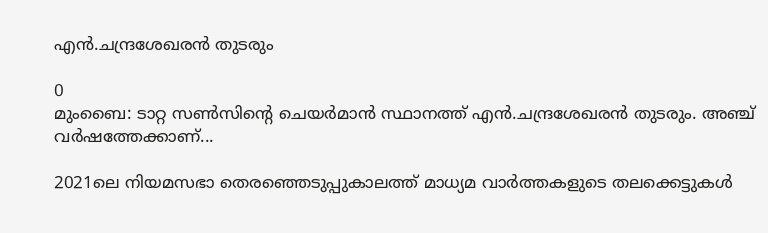എന്‍.ചന്ദ്രശേഖരന്‍ തുടരും

0
മുംബൈ: ടാറ്റ സണ്‍സിന്റെ ചെയര്‍മാന്‍ സ്ഥാനത്ത് എന്‍.ചന്ദ്രശേഖരന്‍ തുടരും. അഞ്ച് വര്‍ഷത്തേക്കാണ്...

2021ലെ നിയമസഭാ തെരഞ്ഞെടുപ്പുകാലത്ത് മാധ്യമ വാർത്തകളുടെ തലക്കെട്ടുകൾ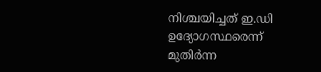നിശ്ചയിച്ചത് ഇ.ഡി ഉദ്യോഗസ്ഥരെന്ന് മുതിർന്ന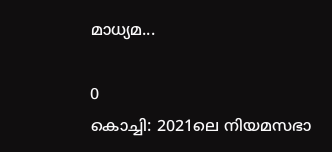മാധ്യമ...

0
കൊച്ചി: 2021ലെ നിയമസഭാ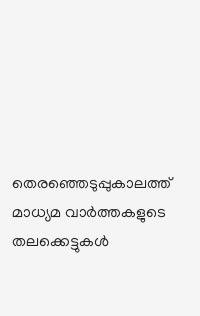തെരഞ്ഞെടുപ്പുകാലത്ത് മാധ്യമ വാർത്തകളുടെ തലക്കെട്ടുകൾ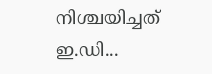നിശ്ചയിച്ചത് ഇ.ഡി...